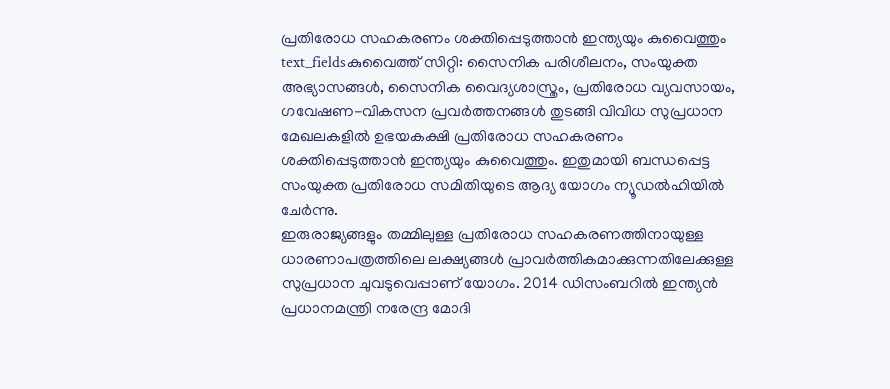പ്രതിരോധ സഹകരണം ശക്തിപ്പെടുത്താൻ ഇന്ത്യയും കുവൈത്തും
text_fieldsകുവൈത്ത് സിറ്റി: സൈനിക പരിശീലനം, സംയുക്ത അഭ്യാസങ്ങൾ, സൈനിക വൈദ്യശാസ്ത്രം, പ്രതിരോധ വ്യവസായം, ഗവേഷണ-വികസന പ്രവർത്തനങ്ങൾ തുടങ്ങി വിവിധ സുപ്രധാന മേഖലകളിൽ ഉഭയകക്ഷി പ്രതിരോധ സഹകരണം ശക്തിപ്പെടുത്താൻ ഇന്ത്യയും കുവൈത്തും. ഇതുമായി ബന്ധപ്പെട്ട സംയുക്ത പ്രതിരോധ സമിതിയുടെ ആദ്യ യോഗം ന്യൂഡൽഹിയിൽ ചേർന്നു.
ഇരുരാജ്യങ്ങളും തമ്മിലുള്ള പ്രതിരോധ സഹകരണത്തിനായുള്ള ധാരണാപത്രത്തിലെ ലക്ഷ്യങ്ങൾ പ്രാവർത്തികമാക്കുന്നതിലേക്കുള്ള സുപ്രധാന ചുവടുവെപ്പാണ് യോഗം. 2014 ഡിസംബറിൽ ഇന്ത്യൻ പ്രധാനമന്ത്രി നരേന്ദ്ര മോദി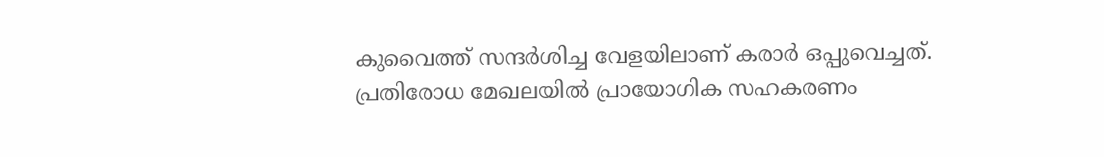കുവൈത്ത് സന്ദർശിച്ച വേളയിലാണ് കരാർ ഒപ്പുവെച്ചത്.
പ്രതിരോധ മേഖലയിൽ പ്രായോഗിക സഹകരണം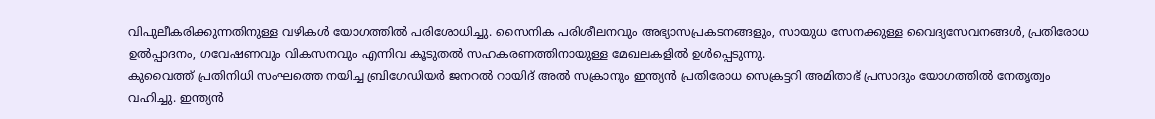വിപുലീകരിക്കുന്നതിനുള്ള വഴികൾ യോഗത്തിൽ പരിശോധിച്ചു. സൈനിക പരിശീലനവും അഭ്യാസപ്രകടനങ്ങളും, സായുധ സേനക്കുള്ള വൈദ്യസേവനങ്ങൾ, പ്രതിരോധ ഉൽപ്പാദനം, ഗവേഷണവും വികസനവും എന്നിവ കൂടുതൽ സഹകരണത്തിനായുള്ള മേഖലകളിൽ ഉൾപ്പെടുന്നു.
കുവൈത്ത് പ്രതിനിധി സംഘത്തെ നയിച്ച ബ്രിഗേഡിയർ ജനറൽ റായിദ് അൽ സക്രാനും ഇന്ത്യൻ പ്രതിരോധ സെക്രട്ടറി അമിതാഭ് പ്രസാദും യോഗത്തിൽ നേതൃത്വം വഹിച്ചു. ഇന്ത്യൻ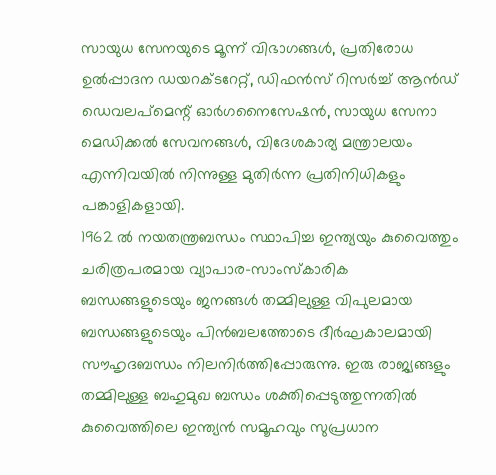സായുധ സേനയുടെ മൂന്ന് വിഭാഗങ്ങൾ, പ്രതിരോധ ഉൽപ്പാദന ഡയറക്ടറേറ്റ്, ഡിഫൻസ് റിസർച്ച് ആൻഡ് ഡെവലപ്മെന്റ് ഓർഗനൈസേഷൻ, സായുധ സേനാ മെഡിക്കൽ സേവനങ്ങൾ, വിദേശകാര്യ മന്ത്രാലയം എന്നിവയിൽ നിന്നുള്ള മുതിർന്ന പ്രതിനിധികളും പങ്കാളികളായി.
1962 ൽ നയതന്ത്രബന്ധം സ്ഥാപിച്ച ഇന്ത്യയും കുവൈത്തും ചരിത്രപരമായ വ്യാപാര-സാംസ്കാരിക ബന്ധങ്ങളുടെയും ജനങ്ങൾ തമ്മിലുള്ള വിപുലമായ ബന്ധങ്ങളുടെയും പിൻബലത്തോടെ ദീർഘകാലമായി സൗഹൃദബന്ധം നിലനിർത്തിപ്പോരുന്നു. ഇരു രാജ്യങ്ങളും തമ്മിലുള്ള ബഹുമുഖ ബന്ധം ശക്തിപ്പെടുത്തുന്നതിൽ കുവൈത്തിലെ ഇന്ത്യൻ സമൂഹവും സുപ്രധാന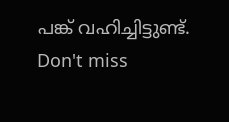പങ്ക് വഹിച്ചിട്ടുണ്ട്.
Don't miss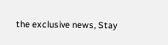the exclusive news, Stay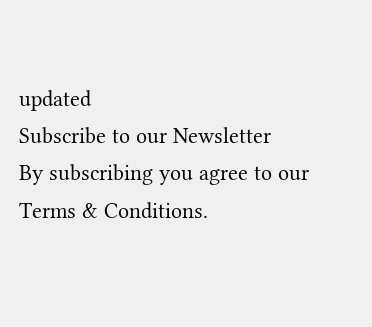updated
Subscribe to our Newsletter
By subscribing you agree to our Terms & Conditions.